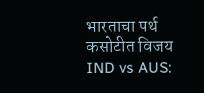भारताचा पर्थ कसोटीत विजय
IND vs AUS: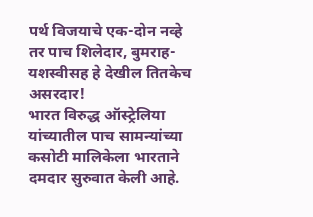पर्थ विजयाचे एक-दोन नव्हे तर पाच शिलेदार, बुमराह-यशस्वीसह हे देखील तितकेच असरदार!
भारत विरुद्ध ऑस्ट्रेलिया यांच्यातील पाच सामन्यांच्या कसोटी मालिकेला भारताने दमदार सुरुवात केली आहे.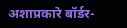अशाप्रकारे बॉर्डर-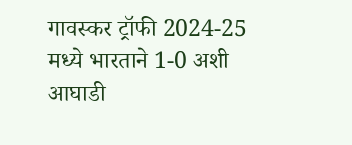गावस्कर ट्रॉफी 2024-25 मध्ये भारताने 1-0 अशी आघाडी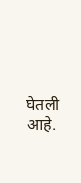घेतली आहे.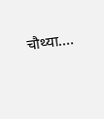चौथ्या....